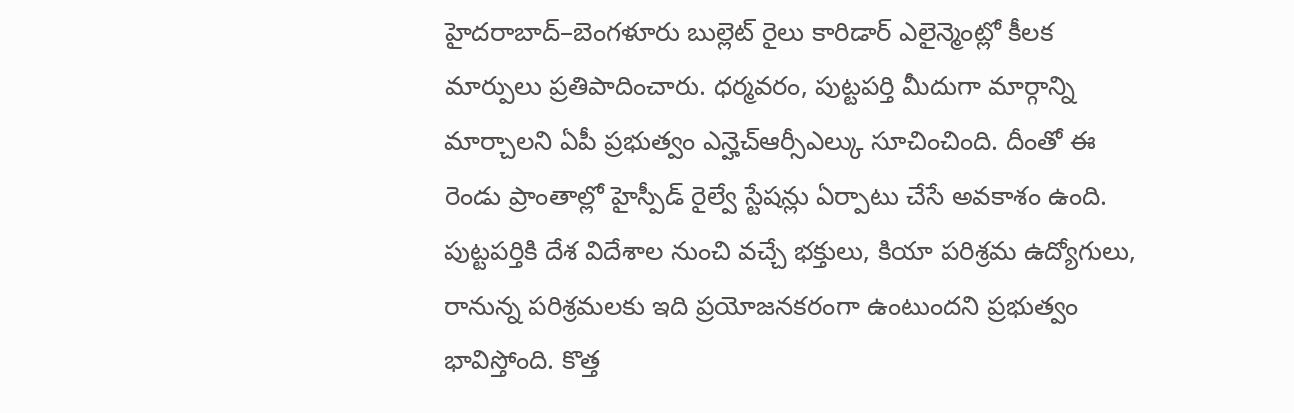హైదరాబాద్–బెంగళూరు బుల్లెట్ రైలు కారిడార్ ఎలైన్మెంట్లో కీలక మార్పులు ప్రతిపాదించారు. ధర్మవరం, పుట్టపర్తి మీదుగా మార్గాన్ని మార్చాలని ఏపీ ప్రభుత్వం ఎన్హెచ్ఆర్సీఎల్కు సూచించింది. దీంతో ఈ రెండు ప్రాంతాల్లో హైస్పీడ్ రైల్వే స్టేషన్లు ఏర్పాటు చేసే అవకాశం ఉంది. పుట్టపర్తికి దేశ విదేశాల నుంచి వచ్చే భక్తులు, కియా పరిశ్రమ ఉద్యోగులు, రానున్న పరిశ్రమలకు ఇది ప్రయోజనకరంగా ఉంటుందని ప్రభుత్వం భావిస్తోంది. కొత్త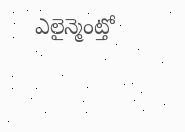ఎలైన్మెంట్తో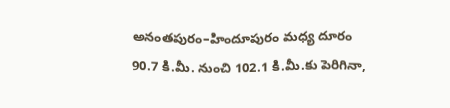అనంతపురం–హిందూపురం మధ్య దూరం 90.7 కి.మీ. నుంచి 102.1 కి.మీ.కు పెరిగినా,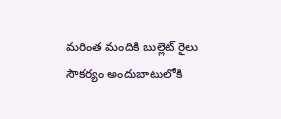మరింత మందికి బుల్లెట్ రైలు సౌకర్యం అందుబాటులోకి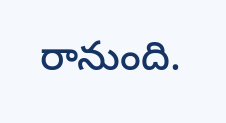రానుంది.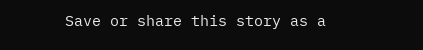Save or share this story as a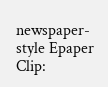newspaper-style Epaper Clip: